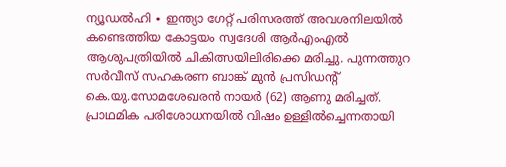ന്യൂഡൽഹി ∙ ഇന്ത്യാ ഗേറ്റ് പരിസരത്ത് അവശനിലയിൽ കണ്ടെത്തിയ കോട്ടയം സ്വദേശി ആർഎംഎൽ ആശുപത്രിയിൽ ചികിത്സയിലിരിക്കെ മരിച്ചു. പുന്നത്തുറ സർവീസ് സഹകരണ ബാങ്ക് മുൻ പ്രസിഡന്റ് കെ.യു.സോമശേഖരൻ നായർ (62) ആണു മരിച്ചത്.
പ്രാഥമിക പരിശോധനയിൽ വിഷം ഉള്ളിൽച്ചെന്നതായി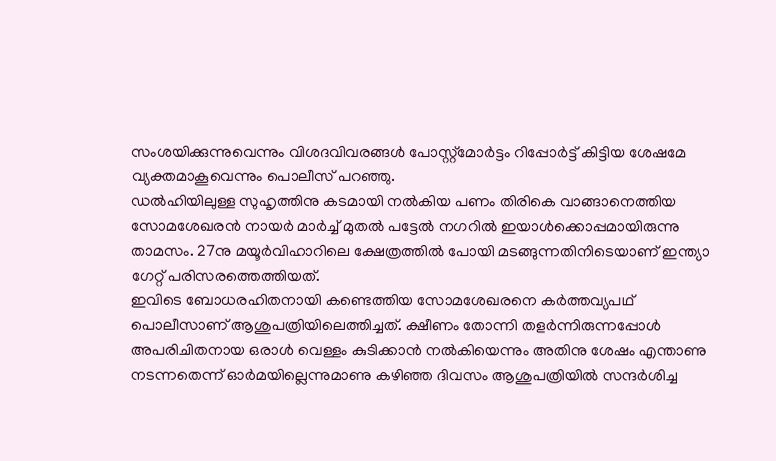സംശയിക്കുന്നുവെന്നും വിശദവിവരങ്ങൾ പോസ്റ്റ്മോർട്ടം റിപ്പോർട്ട് കിട്ടിയ ശേഷമേ വ്യക്തമാകൂവെന്നും പൊലീസ് പറഞ്ഞു.
ഡൽഹിയിലുള്ള സുഹൃത്തിനു കടമായി നൽകിയ പണം തിരികെ വാങ്ങാനെത്തിയ സോമശേഖരൻ നായർ മാർച്ച് മുതൽ പട്ടേൽ നഗറിൽ ഇയാൾക്കൊപ്പമായിരുന്നു താമസം. 27നു മയൂർവിഹാറിലെ ക്ഷേത്രത്തിൽ പോയി മടങ്ങുന്നതിനിടെയാണ് ഇന്ത്യാ ഗേറ്റ് പരിസരത്തെത്തിയത്.
ഇവിടെ ബോധരഹിതനായി കണ്ടെത്തിയ സോമശേഖരനെ കർത്തവ്യപഥ് പൊലീസാണ് ആശുപത്രിയിലെത്തിച്ചത്. ക്ഷീണം തോന്നി തളർന്നിരുന്നപ്പോൾ അപരിചിതനായ ഒരാൾ വെള്ളം കുടിക്കാൻ നൽകിയെന്നും അതിനു ശേഷം എന്താണു നടന്നതെന്ന് ഓർമയില്ലെന്നുമാണു കഴിഞ്ഞ ദിവസം ആശുപത്രിയിൽ സന്ദർശിച്ച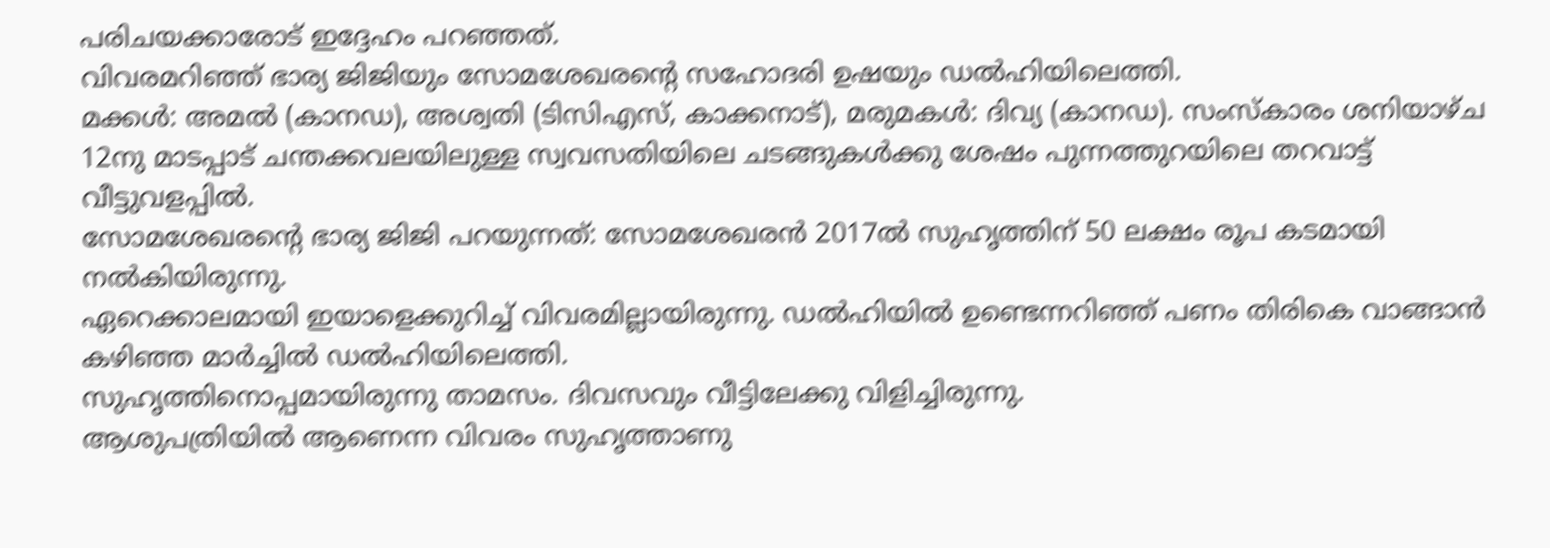പരിചയക്കാരോട് ഇദ്ദേഹം പറഞ്ഞത്.
വിവരമറിഞ്ഞ് ഭാര്യ ജിജിയും സോമശേഖരന്റെ സഹോദരി ഉഷയും ഡൽഹിയിലെത്തി.
മക്കൾ: അമൽ (കാനഡ), അശ്വതി (ടിസിഎസ്, കാക്കനാട്), മരുമകൾ: ദിവ്യ (കാനഡ). സംസ്കാരം ശനിയാഴ്ച 12നു മാടപ്പാട് ചന്തക്കവലയിലുള്ള സ്വവസതിയിലെ ചടങ്ങുകൾക്കു ശേഷം പുന്നത്തുറയിലെ തറവാട്ട് വീട്ടുവളപ്പിൽ.
സോമശേഖരന്റെ ഭാര്യ ജിജി പറയുന്നത്: സോമശേഖരൻ 2017ൽ സുഹൃത്തിന് 50 ലക്ഷം രൂപ കടമായി നൽകിയിരുന്നു.
ഏറെക്കാലമായി ഇയാളെക്കുറിച്ച് വിവരമില്ലായിരുന്നു. ഡൽഹിയിൽ ഉണ്ടെന്നറിഞ്ഞ് പണം തിരികെ വാങ്ങാൻ കഴിഞ്ഞ മാർച്ചിൽ ഡൽഹിയിലെത്തി.
സുഹൃത്തിനൊപ്പമായിരുന്നു താമസം. ദിവസവും വീട്ടിലേക്കു വിളിച്ചിരുന്നു.
ആശുപത്രിയിൽ ആണെന്ന വിവരം സുഹൃത്താണു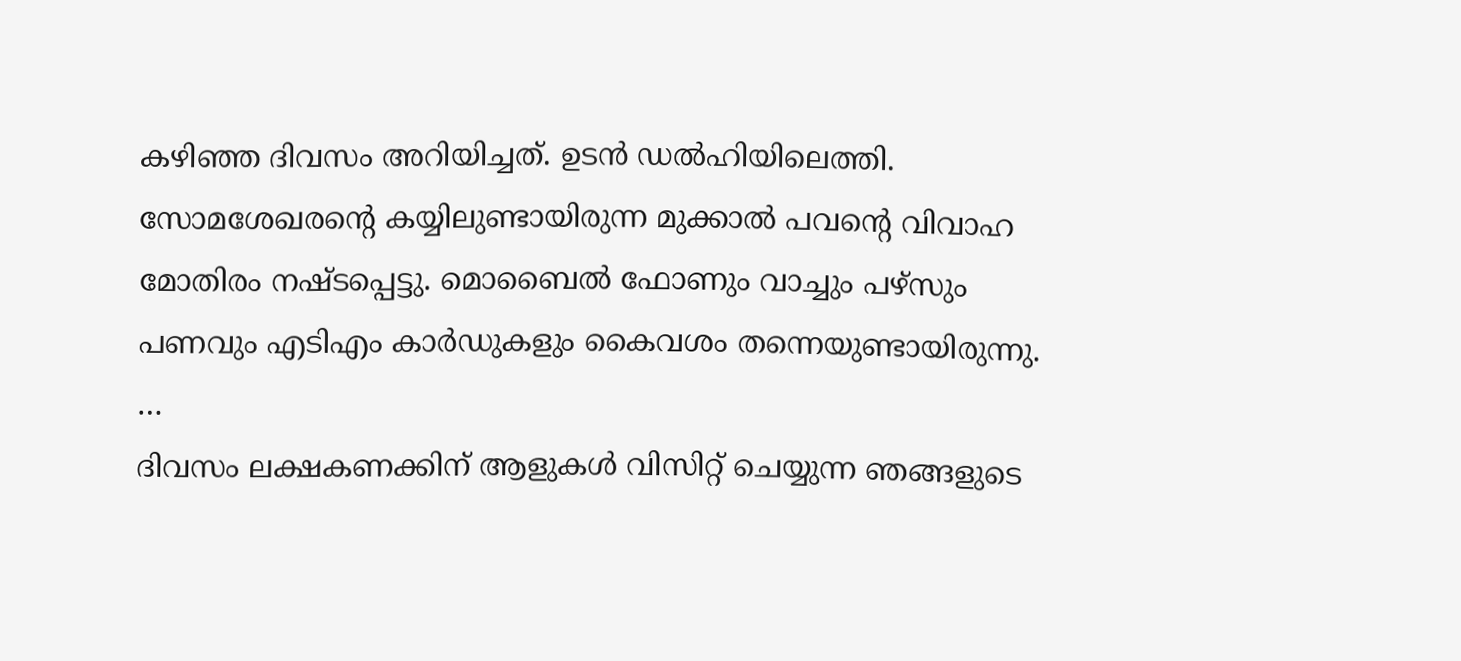കഴിഞ്ഞ ദിവസം അറിയിച്ചത്. ഉടൻ ഡൽഹിയിലെത്തി.
സോമശേഖരന്റെ കയ്യിലുണ്ടായിരുന്ന മുക്കാൽ പവന്റെ വിവാഹ മോതിരം നഷ്ടപ്പെട്ടു. മൊബൈൽ ഫോണും വാച്ചും പഴ്സും പണവും എടിഎം കാർഡുകളും കൈവശം തന്നെയുണ്ടായിരുന്നു.
…
ദിവസം ലക്ഷകണക്കിന് ആളുകൾ വിസിറ്റ് ചെയ്യുന്ന ഞങ്ങളുടെ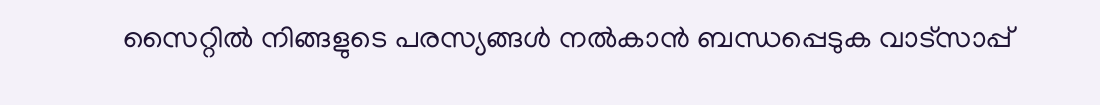സൈറ്റിൽ നിങ്ങളുടെ പരസ്യങ്ങൾ നൽകാൻ ബന്ധപ്പെടുക വാട്സാപ്പ്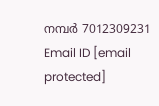നമ്പർ 7012309231 Email ID [email protected]